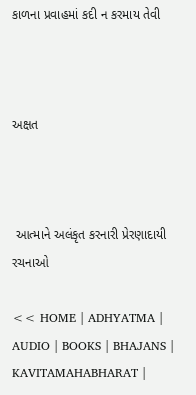કાળના પ્રવાહમાં કદી ન કરમાય તેવી



અક્ષત



 આત્માને અલંકૃત કરનારી પ્રેરણાદાયી રચનાઓ

<< HOME | ADHYATMA | AUDIO | BOOKS | BHAJANS | KAVITAMAHABHARAT |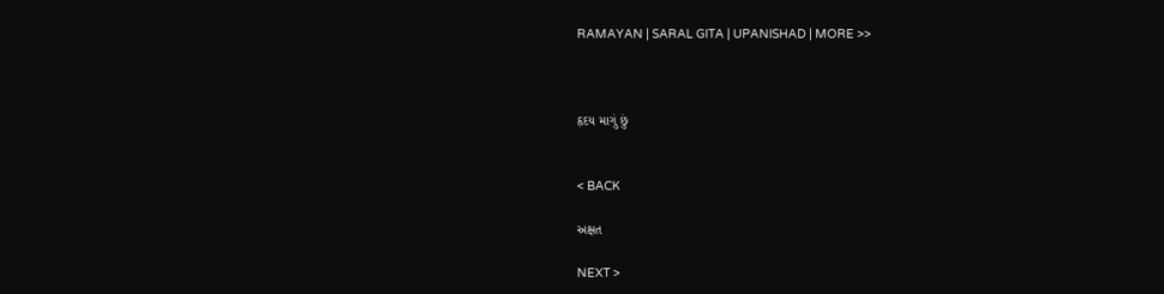RAMAYAN | SARAL GITA | UPANISHAD | MORE >>



હૃદય માગું છું


< BACK

અક્ષત

NEXT >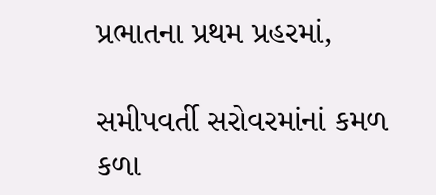પ્રભાતના પ્રથમ પ્રહરમાં,

સમીપવર્તી સરોવરમાંનાં કમળ કળા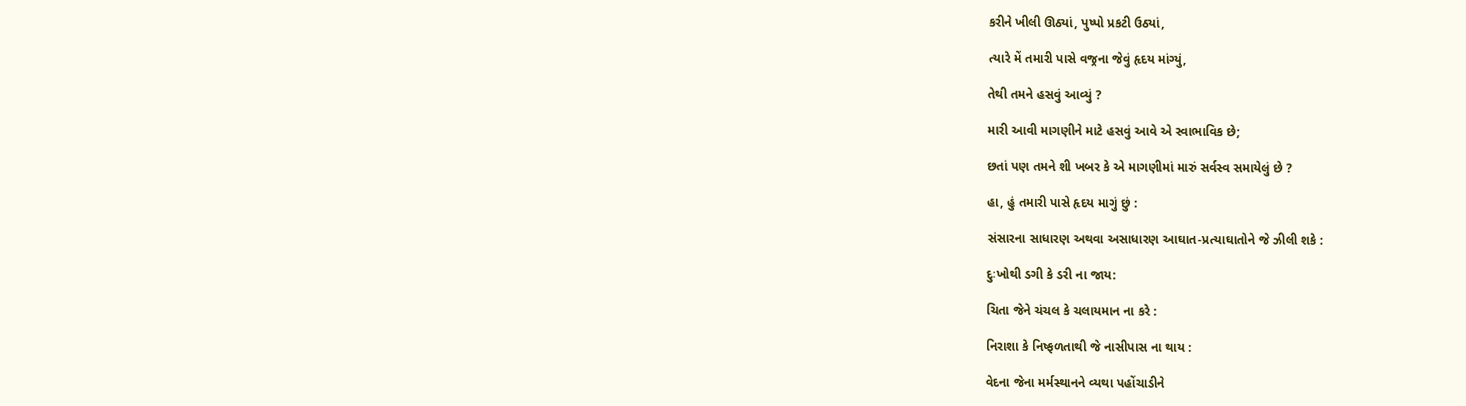કરીને ખીલી ઊઠ્યાં, પુષ્પો પ્રકટી ઉઠ્યાં,

ત્યારે મેં તમારી પાસે વજ્રના જેવું હૃદય માંગ્યું,

તેથી તમને હસવું આવ્યું ?

મારી આવી માગણીને માટે હસવું આવે એ સ્વાભાવિક છે;

છતાં પણ તમને શી ખબર કે એ માગણીમાં મારું સર્વસ્વ સમાયેલું છે ?

હા, હું તમારી પાસે હૃદય માગું છું :

સંસારના સાધારણ અથવા અસાધારણ આઘાત-પ્રત્યાઘાતોને જે ઝીલી શકે :

દુઃખોથી ડગી કે ડરી ના જાય:

ચિતા જેને ચંચલ કે ચલાયમાન ના કરે :

નિરાશા કે નિષ્ફળતાથી જે નાસીપાસ ના થાય :

વેદના જેના મર્મસ્થાનને વ્યથા પહોંચાડીને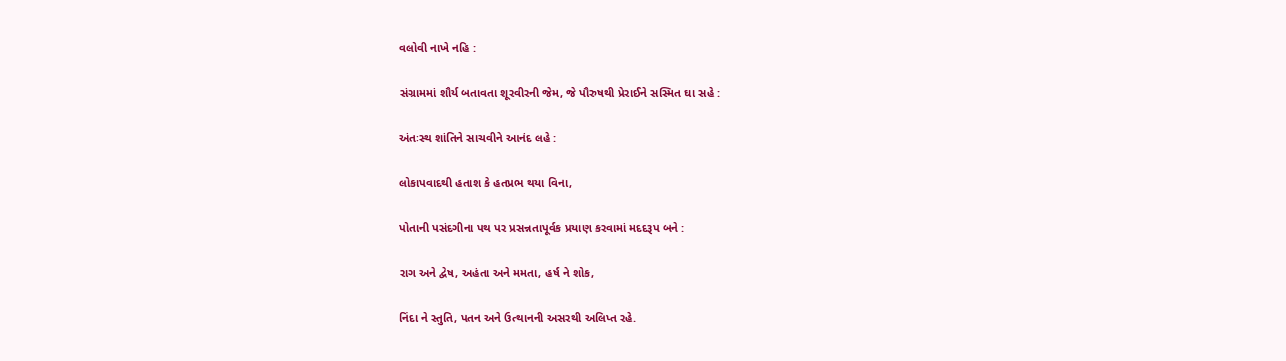વલોવી નાખે નહિ :

સંગ્રામમાં શૌર્ય બતાવતા શૂરવીરની જેમ, જે પૌરુષથી પ્રેરાઈને સસ્મિત ઘા સહે :

અંતઃસ્થ શાંતિને સાચવીને આનંદ લહે :

લોકાપવાદથી હતાશ કે હતપ્રભ થયા વિના,

પોતાની પસંદગીના પથ પર પ્રસન્નતાપૂર્વક પ્રયાણ કરવામાં મદદરૂપ બને :

રાગ અને દ્વેષ, અહંતા અને મમતા, હર્ષ ને શોક,

નિંદા ને સ્તુતિ, પતન અને ઉત્થાનની અસરથી અલિપ્ત રહે.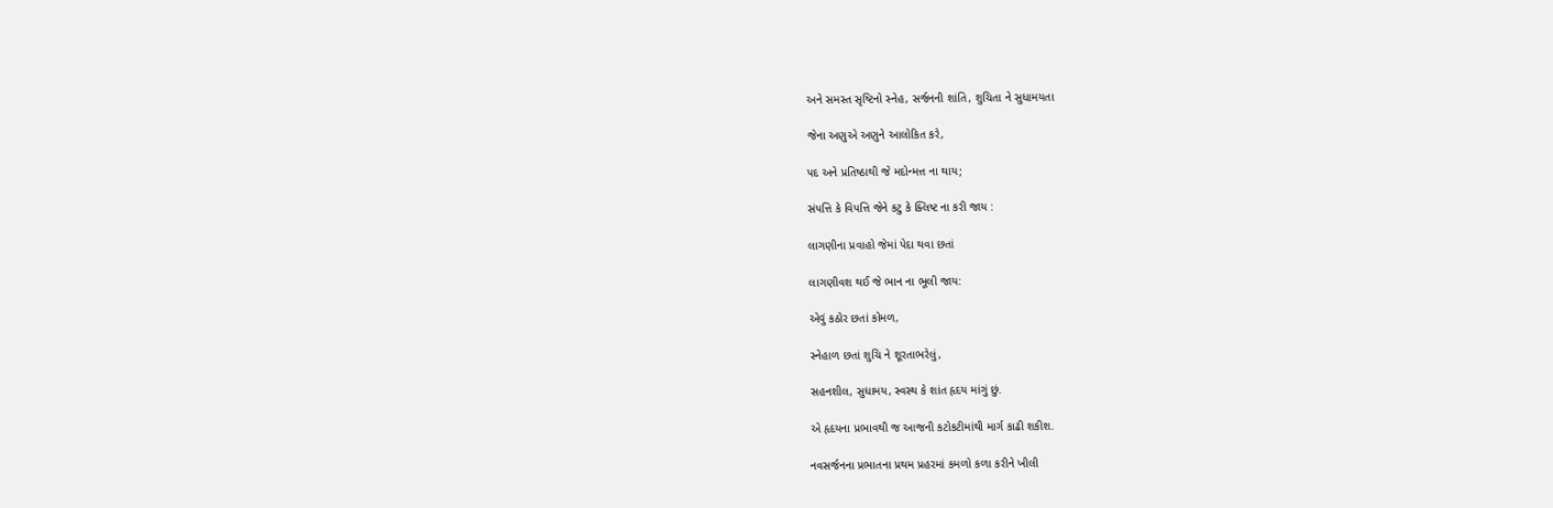અને સમસ્ત સૃષ્ટિનો સ્નેહ, સર્જનની શાંતિ, શુચિતા ને સુધામયતા

જેના અણુએ અણુને આલોકિત કરે,

પદ અને પ્રતિષ્ઠાથી જે મદોન્મત્ત ના થાય;

સંપત્તિ કે વિપત્તિ જેને કટુ કે ક્લિષ્ટ ના કરી જાય :

લાગણીના પ્રવાહો જેમાં પેદા થવા છતાં

લાગણીવશ થઈ જે ભાન ના ભૂલી જાય:

એવું કઠોર છતાં કોમળ,

સ્નેહાળ છતાં શુચિ ને શૂરતાભરેલું,

સહનશીલ, સુધામય, સ્વસ્થ કે શાંત હૃદય માંગું છું.

એ હૃદયના પ્રભાવથી જ આજની કટોકટીમાંથી માર્ગ કાઢી શકીશ.

નવસર્જનના પ્રભાતના પ્રથમ પ્રહરમાં કમળો કળા કરીને ખીલી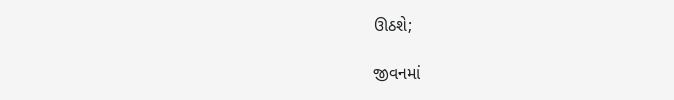ઊઠશે;

જીવનમાં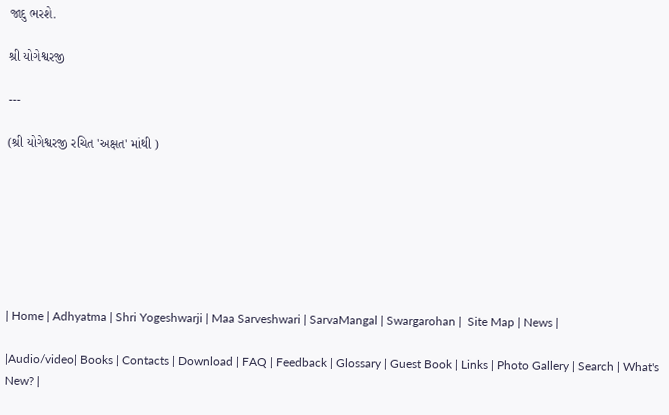જાદુ ભરશે.

શ્રી યોગેશ્વરજી

---

(શ્રી યોગેશ્વરજી રચિત 'અક્ષત' માંથી )







| Home | Adhyatma | Shri Yogeshwarji | Maa Sarveshwari | SarvaMangal | Swargarohan |  Site Map | News |

|Audio/video| Books | Contacts | Download | FAQ | Feedback | Glossary | Guest Book | Links | Photo Gallery | Search | What's New? |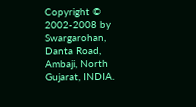Copyright © 2002-2008 by Swargarohan, Danta Road, Ambaji, North Gujarat, INDIA.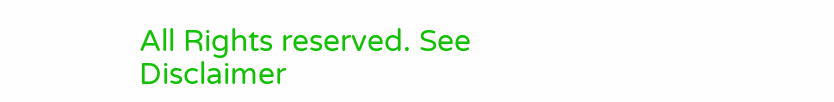All Rights reserved. See Disclaimer